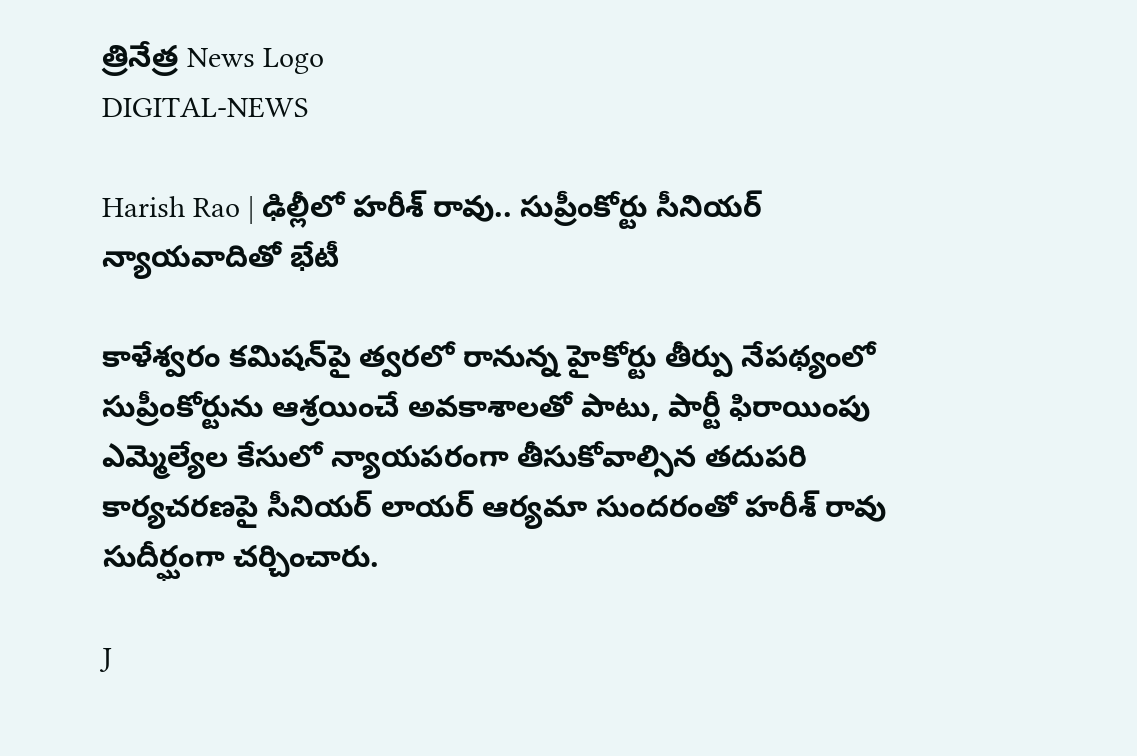త్రినేత్ర News Logo
DIGITAL-NEWS

Harish Rao | ఢిల్లీలో హరీశ్ రావు.. సుప్రీంకోర్టు సీనియర్ న్యాయవాదితో భేటీ

కాళేశ్వరం కమిషన్‌పై త్వరలో రానున్న హైకోర్టు తీర్పు నేపథ్యంలో సుప్రీంకోర్టును ఆశ్రయించే అవకాశాలతో పాటు, పార్టీ ఫిరాయింపు ఎమ్మెల్యేల కేసులో న్యాయపరంగా తీసుకోవాల్సిన తదుపరి కార్యచరణపై సీనియర్ లాయర్ ఆర్యమా సుందరంతో హరీశ్ రావు సుదీర్ఘంగా చర్చించారు.

J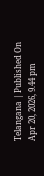Telangana | Published On Apr 20, 2026, 9.44 pm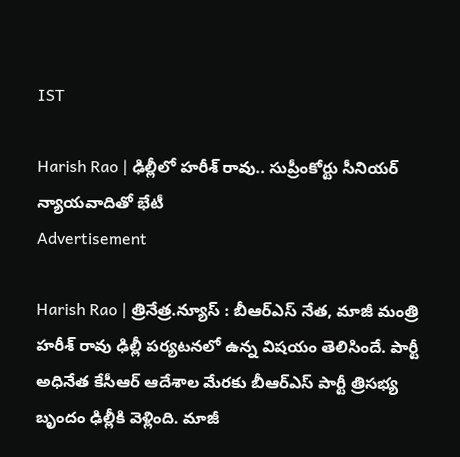IST

Harish Rao | ఢిల్లీలో హరీశ్ రావు.. సుప్రీంకోర్టు సీనియర్ న్యాయవాదితో భేటీ
Advertisement

Harish Rao | త్రినేత్ర.న్యూస్ : బీఆర్ఎస్ నేత, మాజీ మంత్రి హరీశ్ రావు ఢిల్లీ పర్యటనలో ఉన్న విషయం తెలిసిందే. పార్టీ అధినేత కేసీఆర్ ఆదేశాల మేరకు బీఆర్ఎస్ పార్టీ త్రిసభ్య బృందం ఢిల్లీకి వెళ్లింది. మాజీ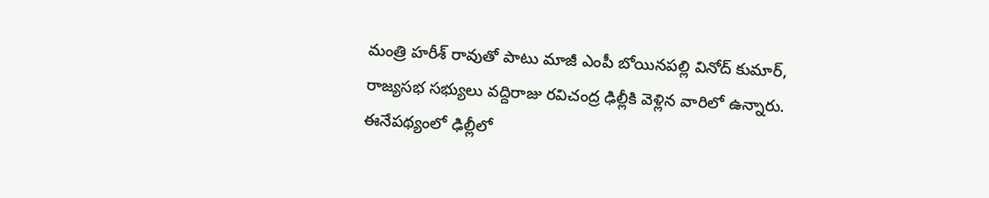మంత్రి హరీశ్ రావుతో పాటు మాజీ ఎంపీ బోయినపల్లి వినోద్ కుమార్, రాజ్యసభ సభ్యులు వద్దిరాజు రవిచంద్ర ఢిల్లీకి వెళ్లిన వారిలో ఉన్నారు. ఈనేపథ్యంలో ఢిల్లీలో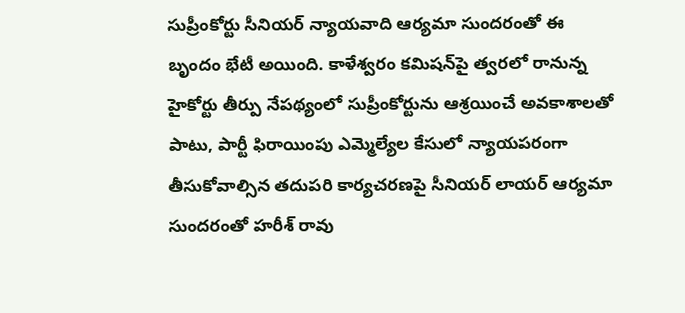సుప్రీంకోర్టు సీనియర్ న్యాయవాది ఆర్యమా సుందరంతో ఈ బృందం భేటీ అయింది. కాళేశ్వరం కమిషన్‌పై త్వరలో రానున్న హైకోర్టు తీర్పు నేపథ్యంలో సుప్రీంకోర్టును ఆశ్రయించే అవకాశాలతో పాటు, పార్టీ ఫిరాయింపు ఎమ్మెల్యేల కేసులో న్యాయపరంగా తీసుకోవాల్సిన తదుపరి కార్యచరణపై సీనియర్ లాయర్ ఆర్యమా సుందరంతో హరీశ్ రావు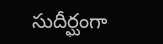సుదీర్ఘంగా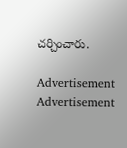చర్చించారు.

Advertisement
Advertisement